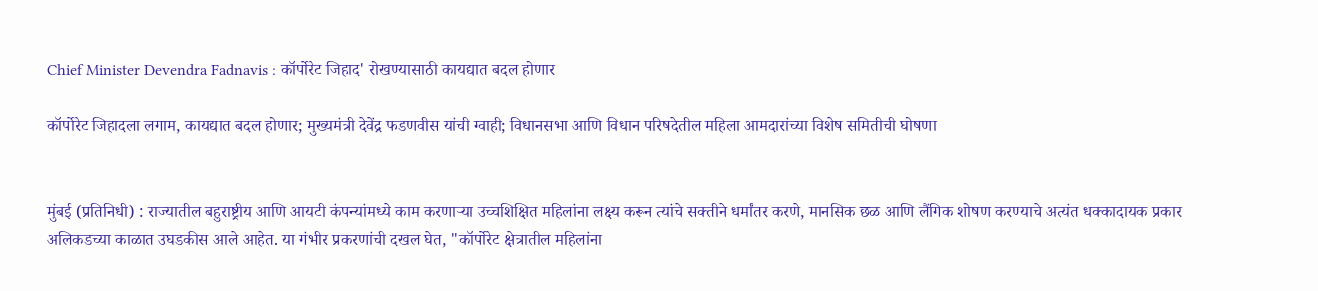Chief Minister Devendra Fadnavis : कॉर्पोरेट जिहाद' रोखण्यासाठी कायद्यात बदल होणार

कॉर्पोरेट जिहादला लगाम, कायद्यात बदल होणार; मुख्यमंत्री देवेंद्र फडणवीस यांची ग्वाही; विधानसभा आणि विधान परिषदेतील महिला आमदारांच्या विशेष समितीची घोषणा


मुंबई (प्रतिनिधी) : राज्यातील बहुराष्ट्रीय आणि आयटी कंपन्यांमध्ये काम करणाऱ्या उच्चशिक्षित महिलांना लक्ष्य करून त्यांचे सक्तीने धर्मांतर करणे, मानसिक छळ आणि लैंगिक शोषण करण्याचे अत्यंत धक्कादायक प्रकार अलिकडच्या काळात उघडकीस आले आहेत. या गंभीर प्रकरणांची दखल घेत, "कॉर्पोरेट क्षेत्रातील महिलांना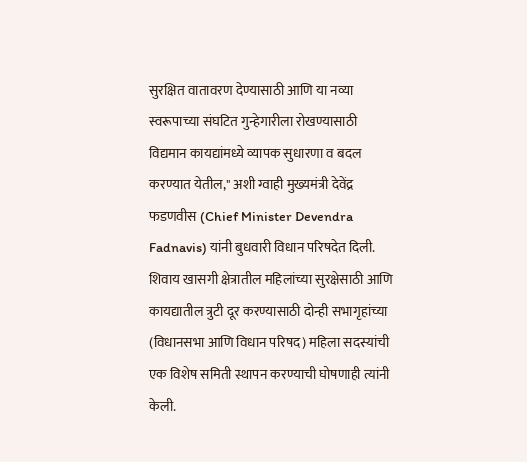सुरक्षित वातावरण देण्यासाठी आणि या नव्या स्वरूपाच्या संघटित गुन्हेगारीला रोखण्यासाठी विद्यमान कायद्यांमध्ये व्यापक सुधारणा व बदल करण्यात येतील," अशी ग्वाही मुख्यमंत्री देवेंद्र फडणवीस (Chief Minister Devendra Fadnavis) यांनी बुधवारी विधान परिषदेत दिली. शिवाय खासगी क्षेत्रातील महिलांच्या सुरक्षेसाठी आणि कायद्यातील त्रुटी दूर करण्यासाठी दोन्ही सभागृहांच्या (विधानसभा आणि विधान परिषद) महिला सदस्यांची एक विशेष समिती स्थापन करण्याची घोषणाही त्यांनी केली.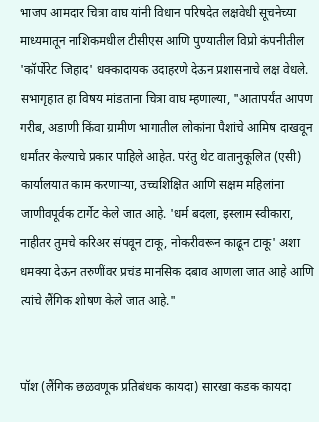भाजप आमदार चित्रा वाघ यांनी विधान परिषदेत लक्षवेधी सूचनेच्या माध्यमातून नाशिकमधील टीसीएस आणि पुण्यातील विप्रो कंपनीतील 'कॉर्पोरेट जिहाद' धक्कादायक उदाहरणे देऊन प्रशासनाचे लक्ष वेधले. सभागृहात हा विषय मांडताना चित्रा वाघ म्हणाल्या, "आतापर्यंत आपण गरीब, अडाणी किंवा ग्रामीण भागातील लोकांना पैशांचे आमिष दाखवून धर्मांतर केल्याचे प्रकार पाहिले आहेत. परंतु थेट वातानुकूलित (एसी) कार्यालयात काम करणाऱ्या, उच्चशिक्षित आणि सक्षम महिलांना जाणीवपूर्वक टार्गेट केले जात आहे. 'धर्म बदला, इस्लाम स्वीकारा, नाहीतर तुमचे करिअर संपवून टाकू, नोकरीवरून काढून टाकू' अशा धमक्या देऊन तरुणींवर प्रचंड मानसिक दबाव आणला जात आहे आणि त्यांचे लैंगिक शोषण केले जात आहे."


पॉश (लैंगिक छळवणूक प्रतिबंधक कायदा) सारखा कडक कायदा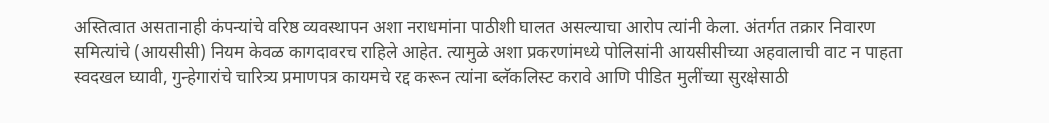अस्तित्वात असतानाही कंपन्यांचे वरिष्ठ व्यवस्थापन अशा नराधमांना पाठीशी घालत असल्याचा आरोप त्यांनी केला. अंतर्गत तक्रार निवारण समित्यांचे (आयसीसी) नियम केवळ कागदावरच राहिले आहेत. त्यामुळे अशा प्रकरणांमध्ये पोलिसांनी आयसीसीच्या अहवालाची वाट न पाहता स्वदखल घ्यावी, गुन्हेगारांचे चारित्र्य प्रमाणपत्र कायमचे रद्द करून त्यांना ब्लॅकलिस्ट करावे आणि पीडित मुलींच्या सुरक्षेसाठी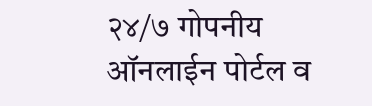२४/७ गोपनीय ऑनलाईन पोर्टल व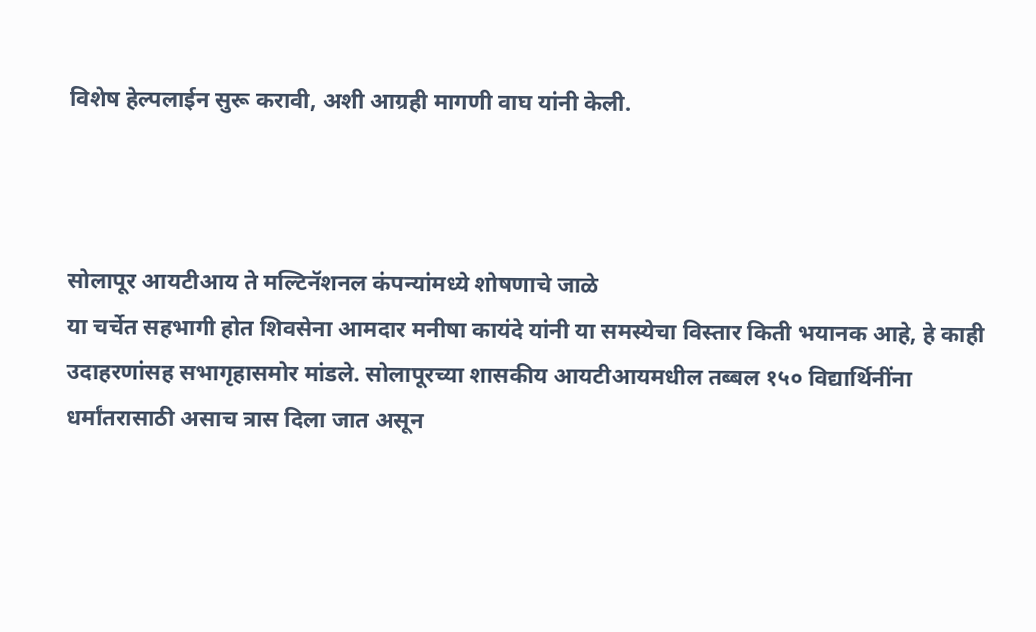विशेष हेल्पलाईन सुरू करावी, अशी आग्रही मागणी वाघ यांनी केली.



सोलापूर आयटीआय ते मल्टिनॅशनल कंपन्यांमध्ये शोषणाचे जाळे
या चर्चेत सहभागी होत शिवसेना आमदार मनीषा कायंदे यांनी या समस्येचा विस्तार किती भयानक आहे, हे काही उदाहरणांसह सभागृहासमोर मांडले. सोलापूरच्या शासकीय आयटीआयमधील तब्बल १५० विद्यार्थिनींना धर्मांतरासाठी असाच त्रास दिला जात असून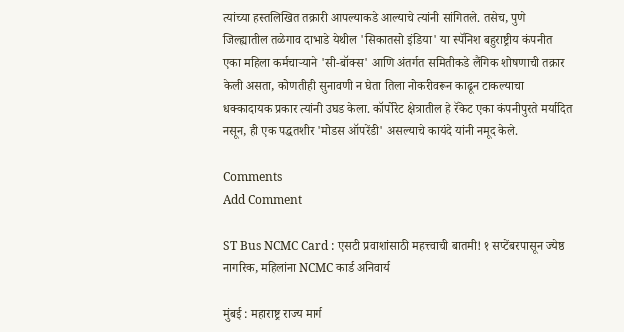त्यांच्या हस्तलिखित तक्रारी आपल्याकडे आल्याचे त्यांनी सांगितले. तसेच, पुणे जिल्ह्यातील तळेगाव दाभाडे येथील 'सिकातसो इंडिया' या स्पॅनिश बहुराष्ट्रीय कंपनीत एका महिला कर्मचाऱ्याने 'सी-बॉक्स' आणि अंतर्गत समितीकडे लैंगिक शोषणाची तक्रार केली असता, कोणतीही सुनावणी न घेता तिला नोकरीवरून काढून टाकल्याचा धक्कादायक प्रकार त्यांनी उघड केला. कॉर्पोरेट क्षेत्रातील हे रॅकेट एका कंपनीपुरते मर्यादित नसून, ही एक पद्धतशीर 'मोडस ऑपरेंडी' असल्याचे कायंदे यांनी नमूद केले.

Comments
Add Comment

ST Bus NCMC Card : एसटी प्रवाशांसाठी महत्त्वाची बातमी! १ सप्टेंबरपासून ज्येष्ठ नागरिक, महिलांना NCMC कार्ड अनिवार्य

मुंबई : महाराष्ट्र राज्य मार्ग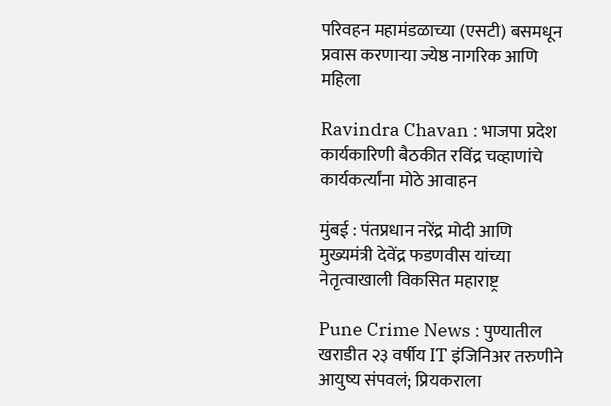परिवहन महामंडळाच्या (एसटी) बसमधून प्रवास करणाऱ्या ज्येष्ठ नागरिक आणि महिला

Ravindra Chavan : भाजपा प्रदेश कार्यकारिणी बैठकीत रविंद्र चव्हाणांचे कार्यकर्त्यांना मोठे आवाहन

मुंबई : पंतप्रधान नरेंद्र मोदी आणि मुख्यमंत्री देवेंद्र फडणवीस यांच्या नेतृत्वाखाली विकसित महाराष्ट्र

Pune Crime News : पुण्यातील खराडीत २३ वर्षीय IT इंजिनिअर तरुणीने आयुष्य संपवलं; प्रियकराला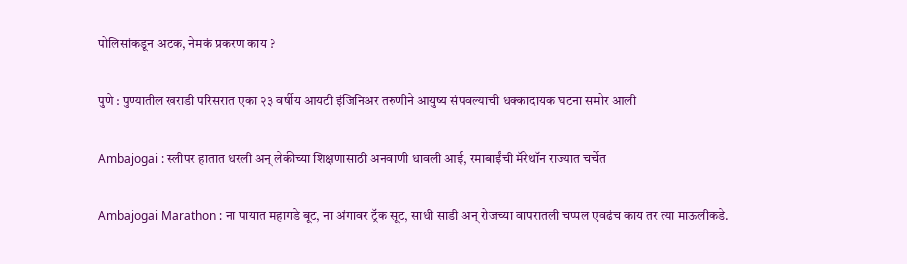पोलिसांकडून अटक, नेमकं प्रकरण काय ?

पुणे : पुण्यातील खराडी परिसरात एका २३ वर्षीय आयटी इंजिनिअर तरुणीने आयुष्य संपवल्याची धक्कादायक घटना समोर आली

Ambajogai : स्लीपर हातात धरली अन् लेकीच्या शिक्षणासाठी अनवाणी धावली आई, रमाबाईंची मॅरेथॉन राज्यात चर्चेत

Ambajogai Marathon : ना पायात महागडे बूट, ना अंगावर ट्रॅक सूट, साधी साडी अन् रोजच्या वापरातली चप्पल एवढंच काय तर त्या माऊलीकडे.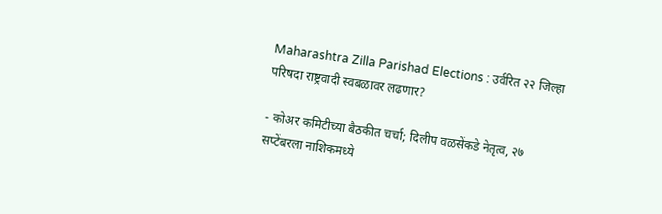Maharashtra Zilla Parishad Elections : उर्वरित २२ जिल्हा परिषदा राष्ट्रवादी स्वबळावर लढणार?

- कोअर कमिटीच्या बैठकीत चर्चा; दिलीप वळसेंकडे नेतृत्व, २७ सप्टेंबरला नाशिकमध्ये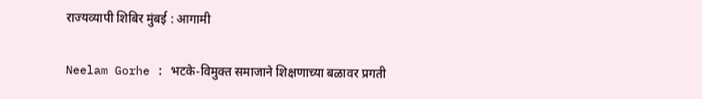राज्यव्यापी शिबिर मुंबई : आगामी

Neelam Gorhe : भटके-विमुक्त समाजाने शिक्षणाच्या बळावर प्रगती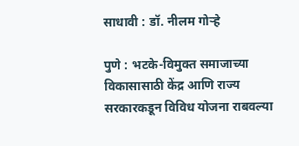साधावी : डॉ. नीलम गोऱ्हे

पुणे : भटके-विमुक्त समाजाच्या विकासासाठी केंद्र आणि राज्य सरकारकडून विविध योजना राबवल्या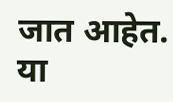जात आहेत. या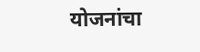योजनांचा